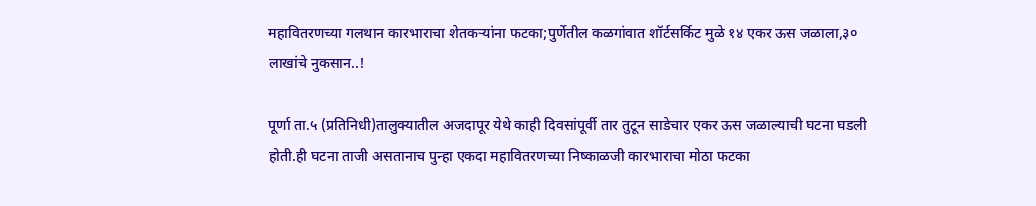महावितरणच्या गलथान कारभाराचा शेतकऱ्यांना फटका;पुर्णेतील कळगांवात शॉर्टसर्किट मुळे १४ एकर ऊस जळाला,३० लाखांचे नुकसान..!

पूर्णा ता.५ (प्रतिनिधी)तालुक्यातील अजदापूर येथे काही दिवसांपूर्वी तार तुटून साडेचार एकर ऊस जळाल्याची घटना घडली होती.ही घटना ताजी असतानाच पुन्हा एकदा महावितरणच्या निष्काळजी कारभाराचा मोठा फटका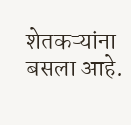शेतकऱ्यांना बसला आहे.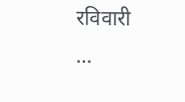रविवारी …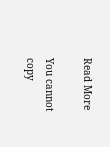Read More

You cannot copy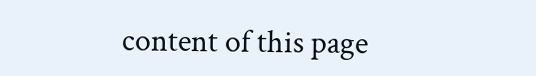content of this page